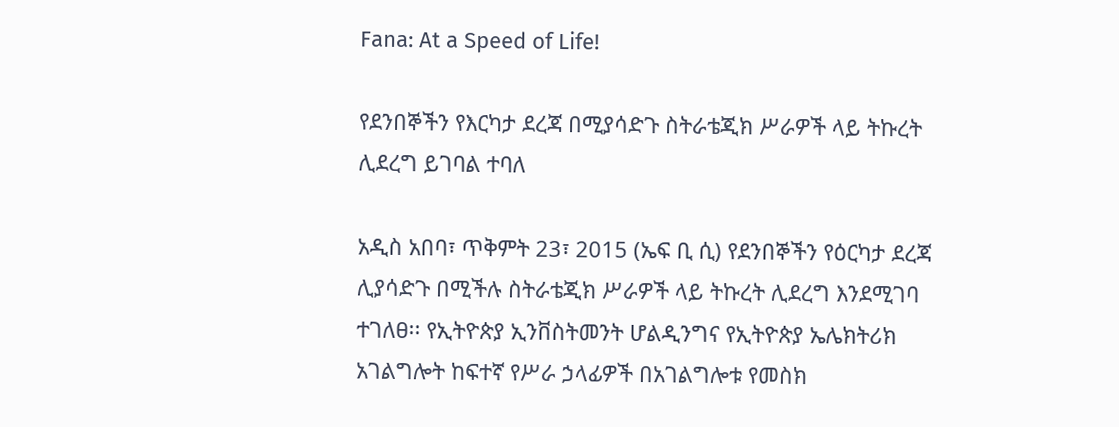Fana: At a Speed of Life!

የደንበኞችን የእርካታ ደረጃ በሚያሳድጉ ስትራቴጂክ ሥራዎች ላይ ትኩረት ሊደረግ ይገባል ተባለ

አዲስ አበባ፣ ጥቅምት 23፣ 2015 (ኤፍ ቢ ሲ) የደንበኞችን የዕርካታ ደረጃ ሊያሳድጉ በሚችሉ ስትራቴጂክ ሥራዎች ላይ ትኩረት ሊደረግ እንደሚገባ ተገለፀ፡፡ የኢትዮጵያ ኢንቨስትመንት ሆልዲንግና የኢትዮጵያ ኤሌክትሪክ አገልግሎት ከፍተኛ የሥራ ኃላፊዎች በአገልግሎቱ የመስክ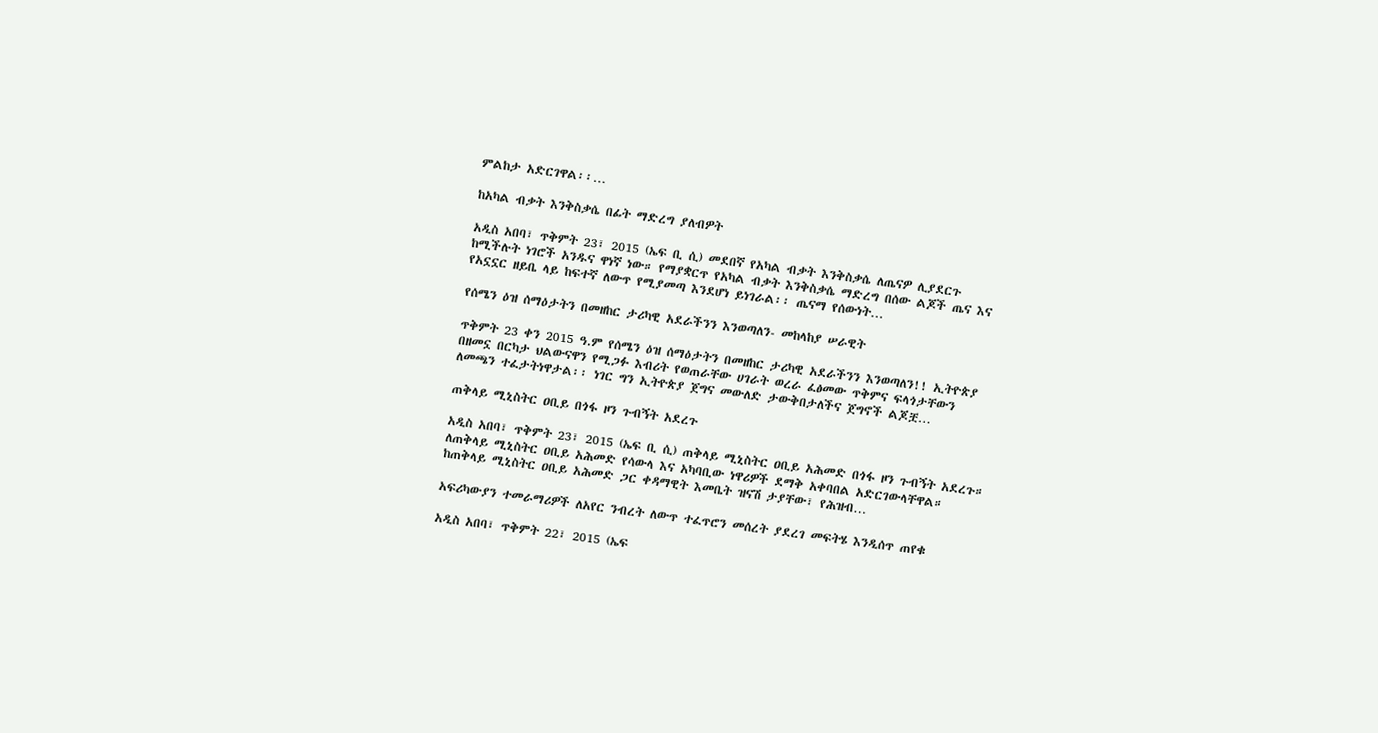ምልከታ አድርገዋል፡፡…

ከአካል ብቃት እንቅስቃሴ በፊት ማድረግ ያለብዎት

አዲስ አበባ፣ ጥቅምት 23፣ 2015 (ኤፍ ቢ ሲ) መደበኛ የአካል ብቃት እንቅስቃሴ ለጤናዎ ሊያደርጉ ከሚችሉት ነገሮች አንዱና ዋነኛ ነው። የማያቋርጥ የአካል ብቃት እንቅስቃሴ ማድረግ በሰው ልጆች ጤና እና የአኗኗር ዘይቤ ላይ ከፍተኛ ለውጥ የሚያመጣ እንደሆነ ይነገራል፡፡ ጤናማ የሰውነት…

የሰሜን ዕዝ ሰማዕታትን በመዘከር ታሪካዊ አደራችንን እንወጣለን- መከላከያ ሠራዊት

ጥቅምት 23 ቀን 2015 ዓ.ም የሰሜን ዕዝ ሰማዕታትን በመዘከር ታሪካዊ አደራችንን እንወጣለን!! ኢትዮጵያ በዘመኗ በርካታ ህልውናዋን የሚጋፉ እብሪት የወጠራቸው ሀገራት ወረራ ፈፅመው ጥቅምና ፍላጎታቸውን ለመጫን ተፈታትነዋታል፡፡ ነገር ግን ኢትዮጵያ ጀግና መውለድ ታውቅበታለችና ጀግኖች ልጆቿ…

ጠቅላይ ሚኒስትር ዐቢይ በጎፋ ዞን ጉብኝት አደረጉ

አዲስ አበባ፣ ጥቅምት 23፣ 2015 (ኤፍ ቢ ሲ) ጠቅላይ ሚኒስትር ዐቢይ አሕመድ በጎፋ ዞን ጉብኝት አደረጉ። ለጠቅላይ ሚኒስትር ዐቢይ አሕመድ የሳውላ እና አካባቢው ነዋሪዎች ደማቅ አቀባበል አድርገውላቸዋል። ከጠቅላይ ሚኒስትር ዐቢይ አሕመድ ጋር ቀዳማዊት እመቤት ዝናሽ ታያቸው፣ የሕዝብ…

አፍሪካውያን ተመራማሪዎች ለአየር ንብረት ለውጥ ተፈጥሮን መሰረት ያደረገ መፍትሄ እንዲሰጥ ጠየቁ

አዲስ አበባ፣ ጥቅምት 22፣ 2015 (ኤፍ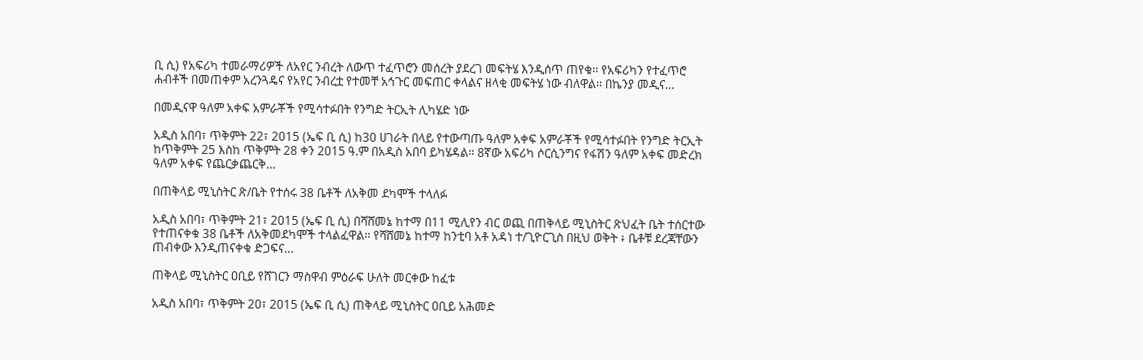ቢ ሲ) የአፍሪካ ተመራማሪዎች ለአየር ንብረት ለውጥ ተፈጥሮን መሰረት ያደረገ መፍትሄ እንዲሰጥ ጠየቁ፡፡ የአፍሪካን የተፈጥሮ ሐብቶች በመጠቀም አረንጓዴና የአየር ንብረቷ የተመቸ አኅጉር መፍጠር ቀላልና ዘላቂ መፍትሄ ነው ብለዋል፡፡ በኬንያ መዲና…

በመዲናዋ ዓለም አቀፍ አምራቾች የሚሳተፉበት የንግድ ትርኢት ሊካሄድ ነው

አዲስ አበባ፣ ጥቅምት 22፣ 2015 (ኤፍ ቢ ሲ) ከ30 ሀገራት በላይ የተውጣጡ ዓለም አቀፍ አምራቾች የሚሳተፉበት የንግድ ትርኢት ከጥቅምት 25 እስከ ጥቅምት 28 ቀን 2015 ዓ.ም በአዲስ አበባ ይካሄዳል። 8ኛው አፍሪካ ሶርሲንግና የፋሽን ዓለም አቀፍ መድረክ ዓለም አቀፍ የጨርቃጨርቅ…

በጠቅላይ ሚኒስትር ጽ/ቤት የተሰሩ 38 ቤቶች ለአቅመ ደካሞች ተላለፉ

አዲስ አበባ፣ ጥቅምት 21፣ 2015 (ኤፍ ቢ ሲ) በሻሸመኔ ከተማ በ11 ሚሊየን ብር ወጪ በጠቅላይ ሚኒስትር ጽህፈት ቤት ተሰርተው የተጠናቀቁ 38 ቤቶች ለአቅመደካሞች ተላልፈዋል፡፡ የሻሸመኔ ከተማ ከንቲባ አቶ አዳነ ተ/ጊዮርጊስ በዚህ ወቅት ፥ ቤቶቹ ደረጃቸውን ጠብቀው እንዲጠናቀቁ ድጋፍና…

ጠቅላይ ሚኒስትር ዐቢይ የሸገርን ማስዋብ ምዕራፍ ሁለት መርቀው ከፈቱ

አዲስ አበባ፣ ጥቅምት 20፣ 2015 (ኤፍ ቢ ሲ) ጠቅላይ ሚኒስትር ዐቢይ አሕመድ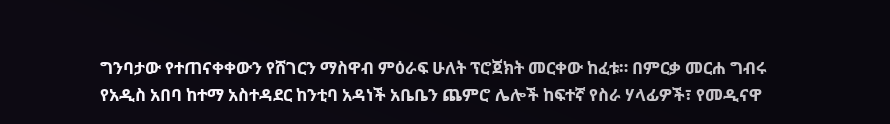ግንባታው የተጠናቀቀውን የሸገርን ማስዋብ ምዕራፍ ሁለት ፕሮጀክት መርቀው ከፈቱ። በምርቃ መርሐ ግብሩ የአዲስ አበባ ከተማ አስተዳደር ከንቲባ አዳነች አቤቤን ጨምሮ ሌሎች ከፍተኛ የስራ ሃላፊዎች፣ የመዲናዋ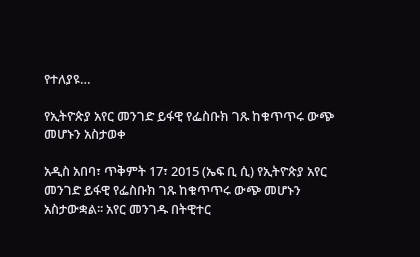የተለያዩ…

የኢትዮጵያ አየር መንገድ ይፋዊ የፌስቡክ ገጹ ከቁጥጥሩ ውጭ መሆኑን አስታወቀ

አዲስ አበባ፣ ጥቅምት 17፣ 2015 (ኤፍ ቢ ሲ) የኢትዮጵያ አየር መንገድ ይፋዊ የፌስቡክ ገጹ ከቁጥጥሩ ውጭ መሆኑን አስታውቋል፡፡ አየር መንገዱ በትዊተር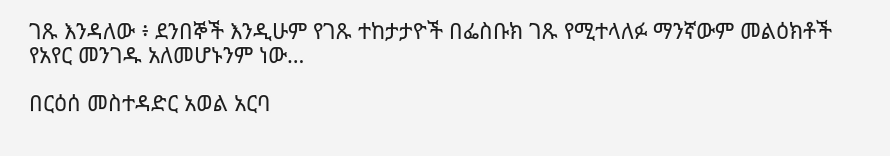ገጹ እንዳለው ፥ ደንበኞች እንዲሁም የገጹ ተከታታዮች በፌስቡክ ገጹ የሚተላለፉ ማንኛውም መልዕክቶች የአየር መንገዱ አለመሆኑንም ነው…

በርዕሰ መስተዳድር አወል አርባ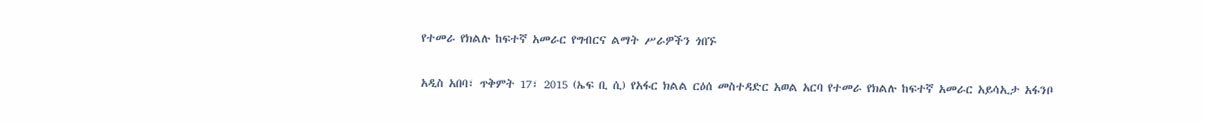የተመራ የክልሉ ከፍተኛ አመራር የግብርና ልማት ሥራዎችን ጎበኙ

አዲስ አበባ፣ ጥቅምት 17፣ 2015 (ኤፍ ቢ ሲ) የአፋር ክልል ርዕሰ መስተዳድር አወል አርባ የተመራ የክልሉ ከፍተኛ አመራር አይሳኢታ አፋንቦ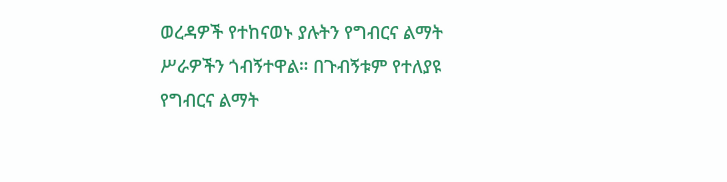ወረዳዎች የተከናወኑ ያሉትን የግብርና ልማት ሥራዎችን ጎብኝተዋል። በጉብኝቱም የተለያዩ የግብርና ልማት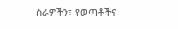ስራዎችን፣ የወጣቶችና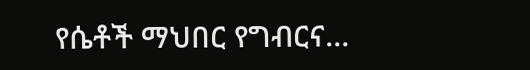የሴቶች ማህበር የግብርና…